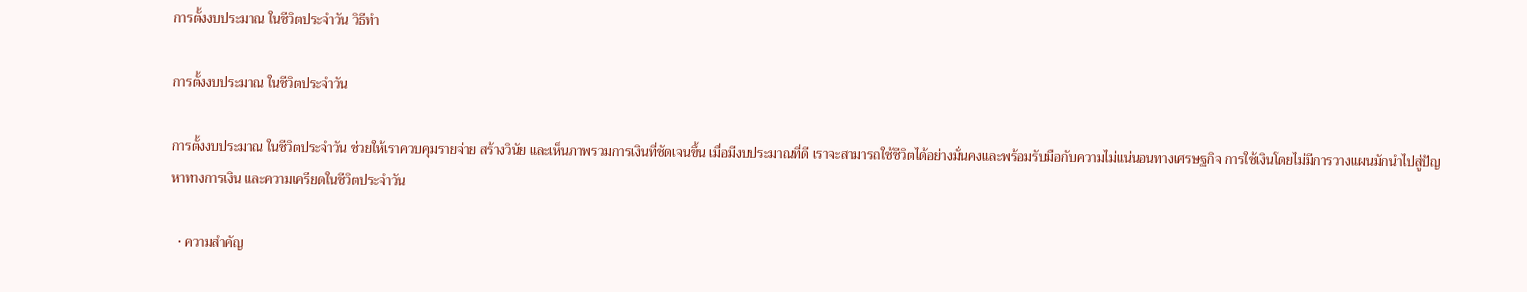การตั้งงบประมาณ ในชีวิตประจำวัน วิธีทำ

การตั้งงบประมาณ ในชีวิตประจำวัน

การตั้งงบประมาณ ในชีวิตประจำวัน ช่วยให้เราควบคุมรายจ่าย สร้างวินัย และเห็นภาพรวมการเงินที่ชัดเจนขึ้น เมื่อมีงบประมาณที่ดี เราจะสามารถใช้ชีวิตได้อย่างมั่นคงและพร้อมรับมือกับความไม่แน่นอนทางเศรษฐกิจ การใช้เงินโดยไม่มีการวางแผนมักนำไปสู่ปัญหาทางการเงิน และความเครียดในชีวิตประจำวัน

  • ความสำคัญ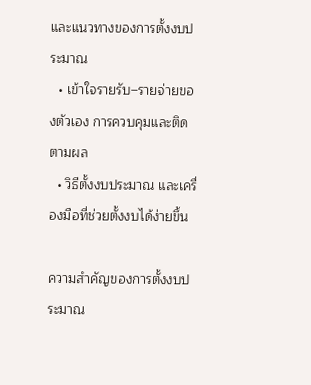และแนวทางของการตั้งงบประมาณ
  • เข้าใจรายรับ–รายจ่ายของตัวเอง การควบคุมและติดตามผล
  • วิธีตั้งงบประมาณ และเครื่องมือที่ช่วยตั้งงบได้ง่ายขึ้น

ความสำคัญของการตั้งงบประมาณ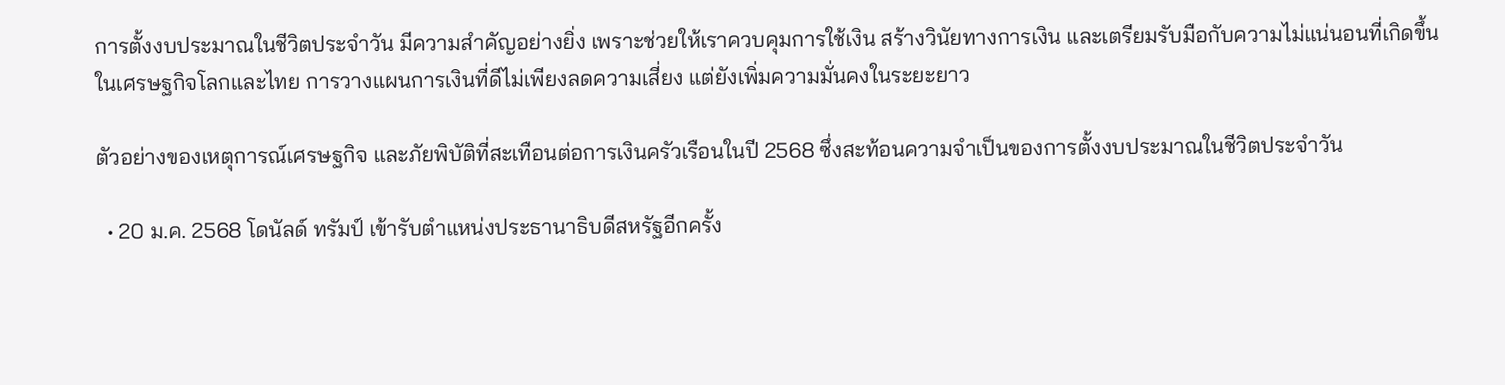การตั้งงบประมาณในชีวิตประจำวัน มีความสำคัญอย่างยิ่ง เพราะช่วยให้เราควบคุมการใช้เงิน สร้างวินัยทางการเงิน และเตรียมรับมือกับความไม่แน่นอนที่เกิดขึ้น ในเศรษฐกิจโลกและไทย การวางแผนการเงินที่ดีไม่เพียงลดความเสี่ยง แต่ยังเพิ่มความมั่นคงในระยะยาว

ตัวอย่างของเหตุการณ์เศรษฐกิจ และภัยพิบัติที่สะเทือนต่อการเงินครัวเรือนในปี 2568 ซึ่งสะท้อนความจำเป็นของการตั้งงบประมาณในชีวิตประจำวัน

  • 20 ม.ค. 2568 โดนัลด์ ทรัมป์ เข้ารับตำแหน่งประธานาธิบดีสหรัฐอีกครั้ง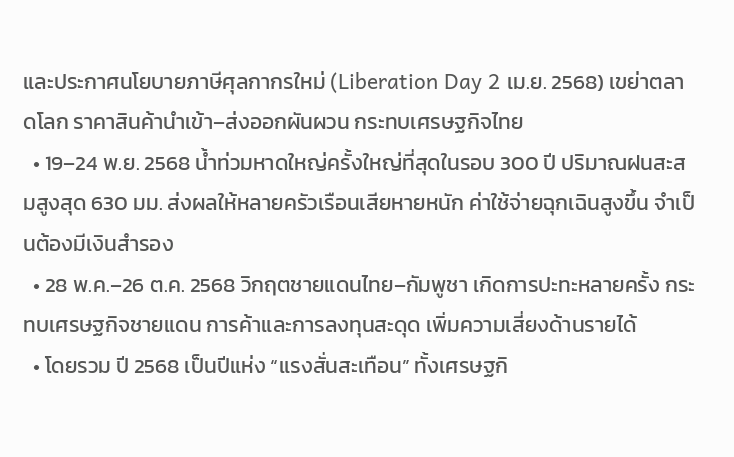และประกาศนโยบายภาษีศุลกากรใหม่ (Liberation Day 2 เม.ย. 2568) เขย่าตลาดโลก ราคาสินค้านำเข้า–ส่งออกผันผวน กระทบเศรษฐกิจไทย
  • 19–24 พ.ย. 2568 น้ำท่วมหาดใหญ่ครั้งใหญ่ที่สุดในรอบ 300 ปี ปริมาณฝนสะสมสูงสุด 630 มม. ส่งผลให้หลายครัวเรือนเสียหายหนัก ค่าใช้จ่ายฉุกเฉินสูงขึ้น จำเป็นต้องมีเงินสำรอง
  • 28 พ.ค.–26 ต.ค. 2568 วิกฤตชายแดนไทย–กัมพูชา เกิดการปะทะหลายครั้ง กระทบเศรษฐกิจชายแดน การค้าและการลงทุนสะดุด เพิ่มความเสี่ยงด้านรายได้
  • โดยรวม ปี 2568 เป็นปีแห่ง “แรงสั่นสะเทือน” ทั้งเศรษฐกิ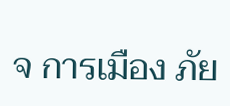จ การเมือง ภัย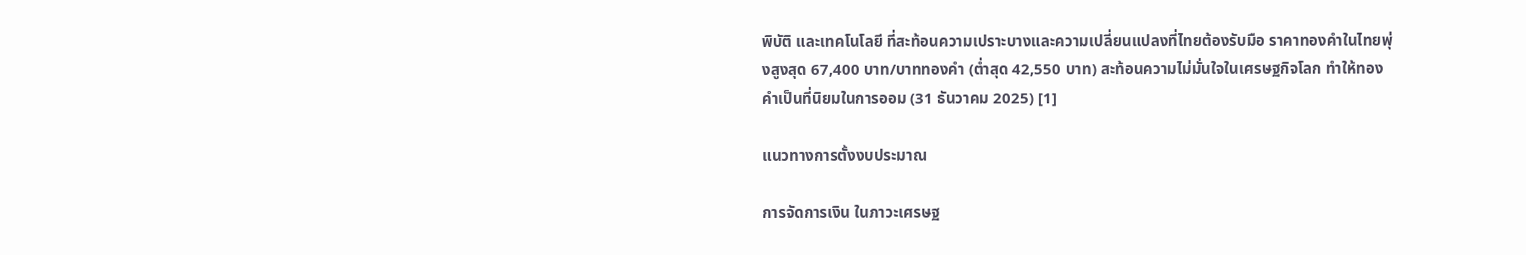พิบัติ และเทคโนโลยี ที่สะท้อนความเปราะบางและความเปลี่ยนแปลงที่ไทยต้องรับมือ ราคาทองคำในไทยพุ่งสูงสุด 67,400 บาท/บาททองคำ (ต่ำสุด 42,550 บาท) สะท้อนความไม่มั่นใจในเศรษฐกิจโลก ทำให้ทองคำเป็นที่นิยมในการออม (31 ธันวาคม 2025) [1]

แนวทางการตั้งงบประมาณ

การจัดการเงิน ในภาวะเศรษฐ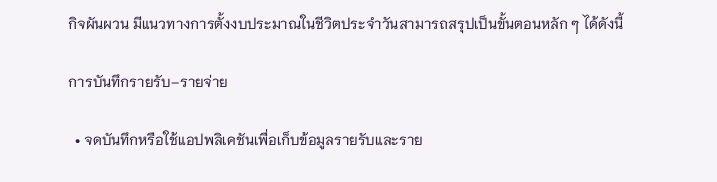กิจผันผวน มีแนวทางการตั้งงบประมาณในชีวิตประจำวันสามารถสรุปเป็นขั้นตอนหลัก ๆ ได้ดังนี้

การบันทึกรายรับ–รายจ่าย

  • จดบันทึกหรือใช้แอปพลิเคชันเพื่อเก็บข้อมูลรายรับและราย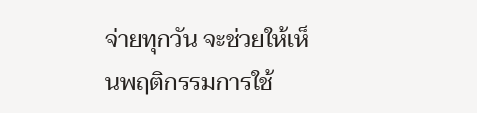จ่ายทุกวัน จะช่วยให้เห็นพฤติกรรมการใช้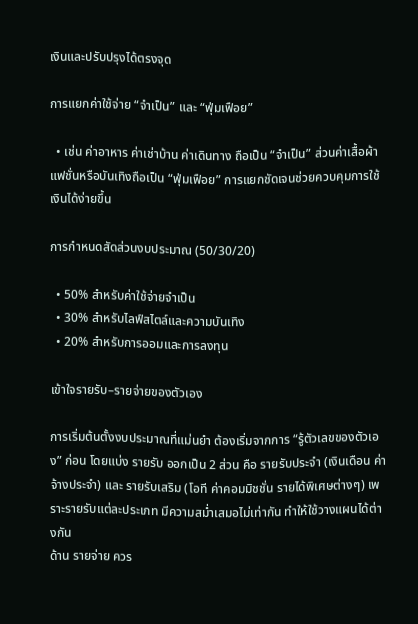เงินและปรับปรุงได้ตรงจุด

การแยกค่าใช้จ่าย “จำเป็น” และ “ฟุ่มเฟือย”

  • เช่น ค่าอาหาร ค่าเช่าบ้าน ค่าเดินทาง ถือเป็น “จำเป็น” ส่วนค่าเสื้อผ้าแฟชั่นหรือบันเทิงถือเป็น “ฟุ่มเฟือย” การแยกชัดเจนช่วยควบคุมการใช้เงินได้ง่ายขึ้น

การกำหนดสัดส่วนงบประมาณ (50/30/20)

  • 50% สำหรับค่าใช้จ่ายจำเป็น
  • 30% สำหรับไลฟ์สไตล์และความบันเทิง
  • 20% สำหรับการออมและการลงทุน

เข้าใจรายรับ–รายจ่ายของตัวเอง

การเริ่มต้นตั้งงบประมาณที่แม่นยำ ต้องเริ่มจากการ “รู้ตัวเลขของตัวเอง” ก่อน โดยแบ่ง รายรับ ออกเป็น 2 ส่วน คือ รายรับประจำ (เงินเดือน ค่าจ้างประจำ) และ รายรับเสริม (โอที ค่าคอมมิชชั่น รายได้พิเศษต่างๆ) เพราะรายรับแต่ละประเภท มีความสม่ำเสมอไม่เท่ากัน ทำให้ใช้วางแผนได้ต่างกัน
ด้าน รายจ่าย ควร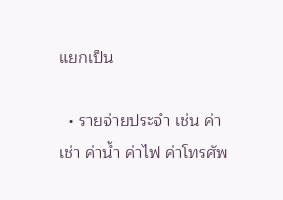แยกเป็น

  • รายจ่ายประจำ เช่น ค่าเช่า ค่าน้ำ ค่าไฟ ค่าโทรศัพ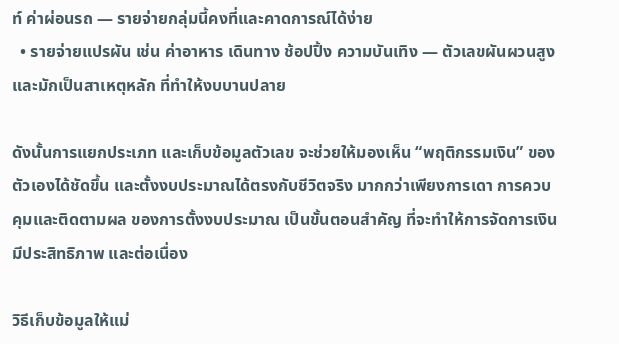ท์ ค่าผ่อนรถ — รายจ่ายกลุ่มนี้คงที่และคาดการณ์ได้ง่าย
  • รายจ่ายแปรผัน เช่น ค่าอาหาร เดินทาง ช้อปปิ้ง ความบันเทิง — ตัวเลขผันผวนสูง และมักเป็นสาเหตุหลัก ที่ทำให้งบบานปลาย

ดังนั้นการแยกประเภท และเก็บข้อมูลตัวเลข จะช่วยให้มองเห็น “พฤติกรรมเงิน” ของตัวเองได้ชัดขึ้น และตั้งงบประมาณได้ตรงกับชีวิตจริง มากกว่าเพียงการเดา การควบคุมและติดตามผล ของการตั้งงบประมาณ เป็นขั้นตอนสำคัญ ที่จะทำให้การจัดการเงินมีประสิทธิภาพ และต่อเนื่อง

วิธีเก็บข้อมูลให้แม่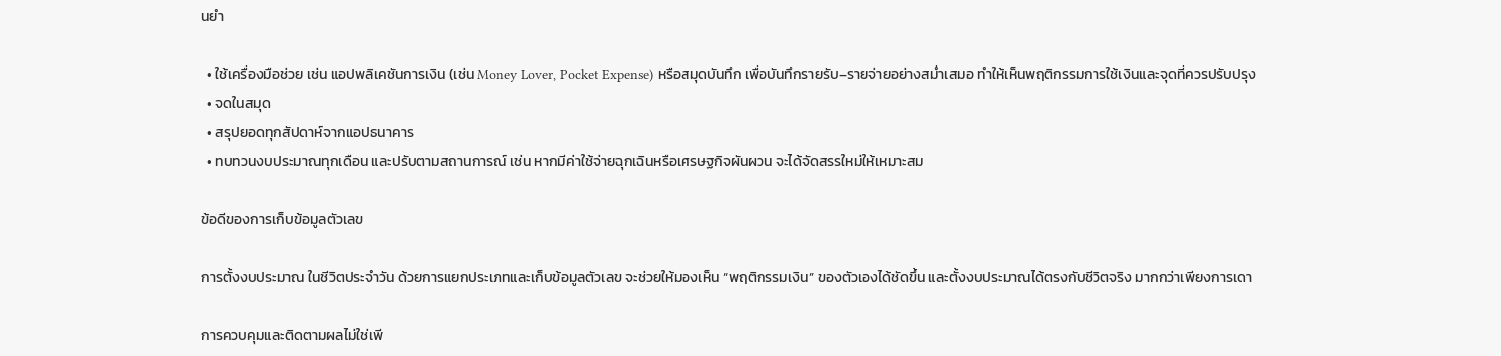นยำ

  • ใช้เครื่องมือช่วย เช่น แอปพลิเคชันการเงิน (เช่น Money Lover, Pocket Expense) หรือสมุดบันทึก เพื่อบันทึกรายรับ–รายจ่ายอย่างสม่ำเสมอ ทำให้เห็นพฤติกรรมการใช้เงินและจุดที่ควรปรับปรุง
  • จดในสมุด
  • สรุปยอดทุกสัปดาห์จากแอปธนาคาร
  • ทบทวนงบประมาณทุกเดือน และปรับตามสถานการณ์ เช่น หากมีค่าใช้จ่ายฉุกเฉินหรือเศรษฐกิจผันผวน จะได้จัดสรรใหม่ให้เหมาะสม

ข้อดีของการเก็บข้อมูลตัวเลข

การตั้งงบประมาณ ในชีวิตประจำวัน ด้วยการแยกประเภทและเก็บข้อมูลตัวเลข จะช่วยให้มองเห็น “พฤติกรรมเงิน” ของตัวเองได้ชัดขึ้น และตั้งงบประมาณได้ตรงกับชีวิตจริง มากกว่าเพียงการเดา

การควบคุมและติดตามผลไม่ใช่เพี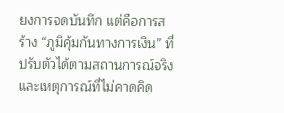ยงการจดบันทึก แต่คือการสร้าง “ภูมิคุ้มกันทางการเงิน” ที่ปรับตัวได้ตามสถานการณ์จริงและเหตุการณ์ที่ไม่คาดคิด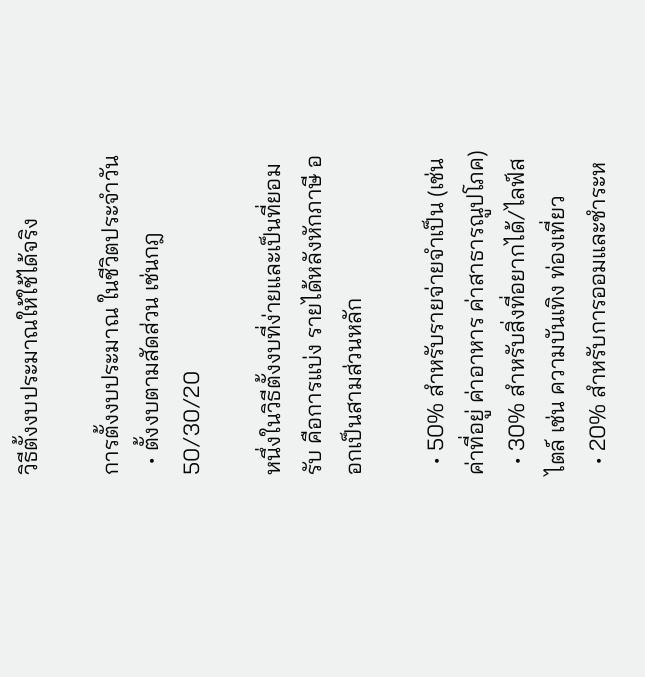วิธีตั้งงบประมาณให้ใช้ได้จริง

การตั้งงบประมาณ ในชีวิตประจำวัน
  • ตั้งงบตามสัดส่วน เช่นกฎ 50/30/20

หนึ่งในวิธีตั้งงบที่ง่ายและเป็นที่ยอมรับ คือการแบ่ง รายได้หลังหักภาษี ออกเป็นสามส่วนหลัก

  • 50% สำหรับรายจ่ายจำเป็น (เช่น ค่าที่อยู่ ค่าอาหาร ค่าสาธารณูปโภค)
  • 30% สำหรับสิ่งที่อยากได้/ไลฟ์สไตล์ เช่น ความบันเทิง ท่องเที่ยว
  • 20% สำหรับการออมและชำระห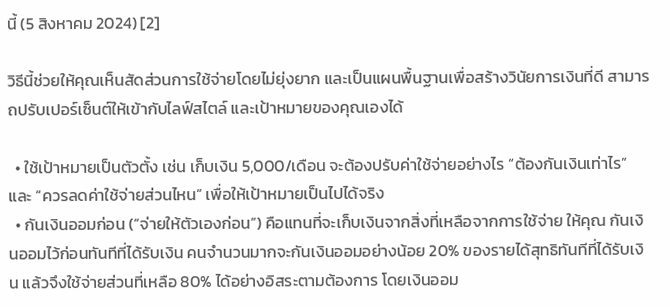นี้ (5 สิงหาคม 2024) [2]

วิธีนี้ช่วยให้คุณเห็นสัดส่วนการใช้จ่ายโดยไม่ยุ่งยาก และเป็นแผนพื้นฐานเพื่อสร้างวินัยการเงินที่ดี สามารถปรับเปอร์เซ็นต์ให้เข้ากับไลฟ์สไตล์ และเป้าหมายของคุณเองได้

  • ใช้เป้าหมายเป็นตัวตั้ง เช่น เก็บเงิน 5,000/เดือน จะต้องปรับค่าใช้จ่ายอย่างไร “ต้องกันเงินเท่าไร” และ “ควรลดค่าใช้จ่ายส่วนไหน” เพื่อให้เป้าหมายเป็นไปได้จริง
  • กันเงินออมก่อน (“จ่ายให้ตัวเองก่อน”) คือแทนที่จะเก็บเงินจากสิ่งที่เหลือจากการใช้จ่าย ให้คุณ กันเงินออมไว้ก่อนทันทีที่ได้รับเงิน คนจำนวนมากจะกันเงินออมอย่างน้อย 20% ของรายได้สุทธิทันทีที่ได้รับเงิน แล้วจึงใช้จ่ายส่วนที่เหลือ 80% ได้อย่างอิสระตามต้องการ โดยเงินออม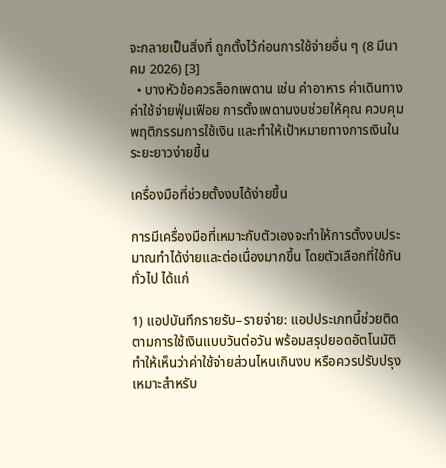จะกลายเป็นสิ่งที่ ถูกตั้งไว้ก่อนการใช้จ่ายอื่น ๆ (8 มีนาคม 2026) [3]
  • บางหัวข้อควรล็อกเพดาน เช่น ค่าอาหาร ค่าเดินทาง ค่าใช้จ่ายฟุ่มเฟือย การตั้งเพดานงบช่วยให้คุณ ควบคุมพฤติกรรมการใช้เงิน และทำให้เป้าหมายทางการเงินในระยะยาวง่ายขึ้น

เครื่องมือที่ช่วยตั้งงบได้ง่ายขึ้น

การมีเครื่องมือที่เหมาะกับตัวเองจะทำให้การตั้งงบประมาณทำได้ง่ายและต่อเนื่องมากขึ้น โดยตัวเลือกที่ใช้กันทั่วไป ได้แก่

1) แอปบันทึกรายรับ–รายจ่าย: แอปประเภทนี้ช่วยติดตามการใช้เงินแบบวันต่อวัน พร้อมสรุปยอดอัตโนมัติ ทำให้เห็นว่าค่าใช้จ่ายส่วนไหนเกินงบ หรือควรปรับปรุง เหมาะสำหรับ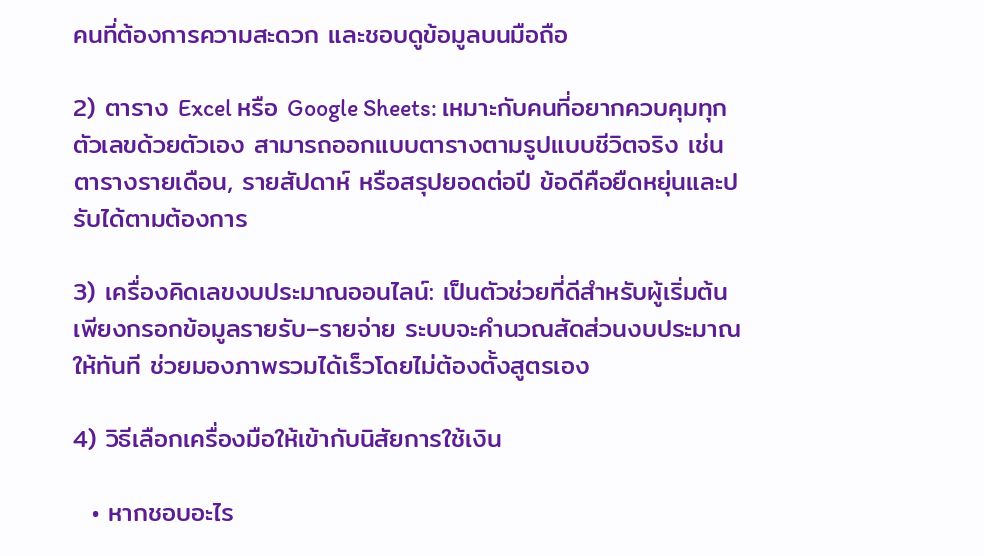คนที่ต้องการความสะดวก และชอบดูข้อมูลบนมือถือ

2) ตาราง Excel หรือ Google Sheets: เหมาะกับคนที่อยากควบคุมทุกตัวเลขด้วยตัวเอง สามารถออกแบบตารางตามรูปแบบชีวิตจริง เช่น ตารางรายเดือน, รายสัปดาห์ หรือสรุปยอดต่อปี ข้อดีคือยืดหยุ่นและปรับได้ตามต้องการ

3) เครื่องคิดเลขงบประมาณออนไลน์: เป็นตัวช่วยที่ดีสำหรับผู้เริ่มต้น เพียงกรอกข้อมูลรายรับ–รายจ่าย ระบบจะคำนวณสัดส่วนงบประมาณให้ทันที ช่วยมองภาพรวมได้เร็วโดยไม่ต้องตั้งสูตรเอง

4) วิธีเลือกเครื่องมือให้เข้ากับนิสัยการใช้เงิน

  • หากชอบอะไร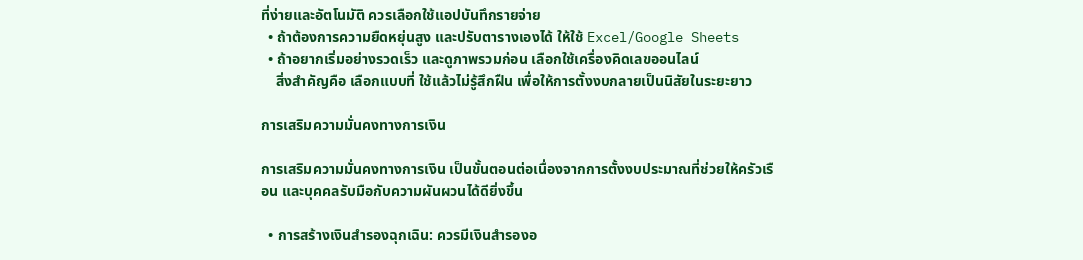ที่ง่ายและอัตโนมัติ ควรเลือกใช้แอปบันทึกรายจ่าย
  • ถ้าต้องการความยืดหยุ่นสูง และปรับตารางเองได้ ให้ใช้ Excel/Google Sheets
  • ถ้าอยากเริ่มอย่างรวดเร็ว และดูภาพรวมก่อน เลือกใช้เครื่องคิดเลขออนไลน์
    สิ่งสำคัญคือ เลือกแบบที่ ใช้แล้วไม่รู้สึกฝืน เพื่อให้การตั้งงบกลายเป็นนิสัยในระยะยาว

การเสริมความมั่นคงทางการเงิน

การเสริมความมั่นคงทางการเงิน เป็นขั้นตอนต่อเนื่องจากการตั้งงบประมาณที่ช่วยให้ครัวเรือน และบุคคลรับมือกับความผันผวนได้ดียิ่งขึ้น

  • การสร้างเงินสำรองฉุกเฉิน: ควรมีเงินสำรองอ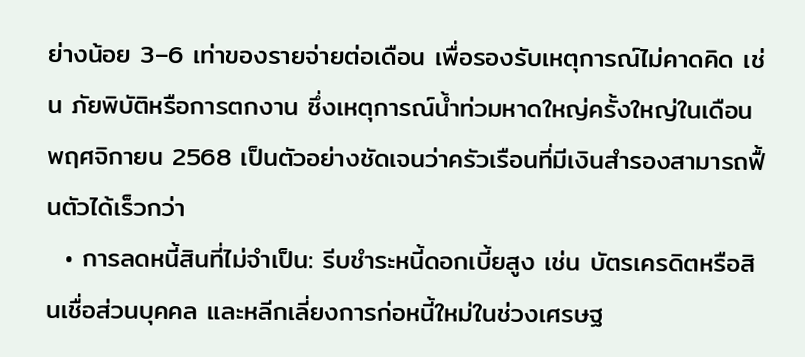ย่างน้อย 3–6 เท่าของรายจ่ายต่อเดือน เพื่อรองรับเหตุการณ์ไม่คาดคิด เช่น ภัยพิบัติหรือการตกงาน ซึ่งเหตุการณ์น้ำท่วมหาดใหญ่ครั้งใหญ่ในเดือนพฤศจิกายน 2568 เป็นตัวอย่างชัดเจนว่าครัวเรือนที่มีเงินสำรองสามารถฟื้นตัวได้เร็วกว่า
  • การลดหนี้สินที่ไม่จำเป็น: รีบชำระหนี้ดอกเบี้ยสูง เช่น บัตรเครดิตหรือสินเชื่อส่วนบุคคล และหลีกเลี่ยงการก่อหนี้ใหม่ในช่วงเศรษฐ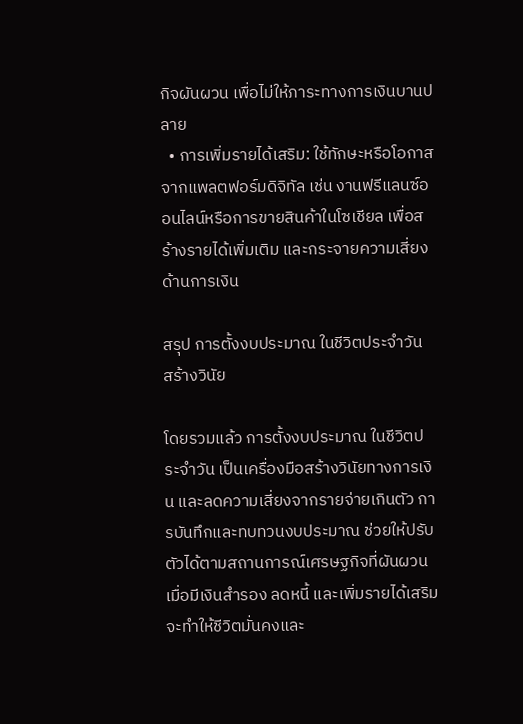กิจผันผวน เพื่อไม่ให้ภาระทางการเงินบานปลาย
  • การเพิ่มรายได้เสริม: ใช้ทักษะหรือโอกาสจากแพลตฟอร์มดิจิทัล เช่น งานฟรีแลนซ์ออนไลน์หรือการขายสินค้าในโซเชียล เพื่อสร้างรายได้เพิ่มเติม และกระจายความเสี่ยงด้านการเงิน

สรุป การตั้งงบประมาณ ในชีวิตประจำวัน สร้างวินัย

โดยรวมแล้ว การตั้งงบประมาณ ในชีวิตประจำวัน เป็นเครื่องมือสร้างวินัยทางการเงิน และลดความเสี่ยงจากรายจ่ายเกินตัว การบันทึกและทบทวนงบประมาณ ช่วยให้ปรับตัวได้ตามสถานการณ์เศรษฐกิจที่ผันผวน เมื่อมีเงินสำรอง ลดหนี้ และเพิ่มรายได้เสริม จะทำให้ชีวิตมั่นคงและ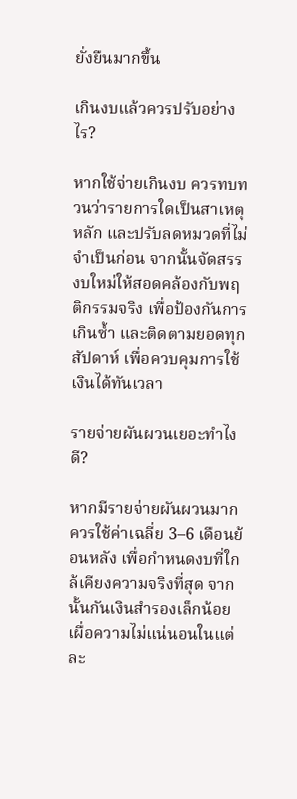ยั่งยืนมากขึ้น

เกินงบแล้วควรปรับอย่างไร?

หากใช้จ่ายเกินงบ ควรทบทวนว่ารายการใดเป็นสาเหตุหลัก และปรับลดหมวดที่ไม่จำเป็นก่อน จากนั้นจัดสรรงบใหม่ให้สอดคล้องกับพฤติกรรมจริง เพื่อป้องกันการเกินซ้ำ และติดตามยอดทุกสัปดาห์ เพื่อควบคุมการใช้เงินได้ทันเวลา

รายจ่ายผันผวนเยอะทำไงดี?

หากมีรายจ่ายผันผวนมาก ควรใช้ค่าเฉลี่ย 3–6 เดือนย้อนหลัง เพื่อกำหนดงบที่ใกล้เคียงความจริงที่สุด จากนั้นกันเงินสำรองเล็กน้อยเผื่อความไม่แน่นอนในแต่ละ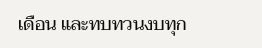เดือน และทบทวนงบทุก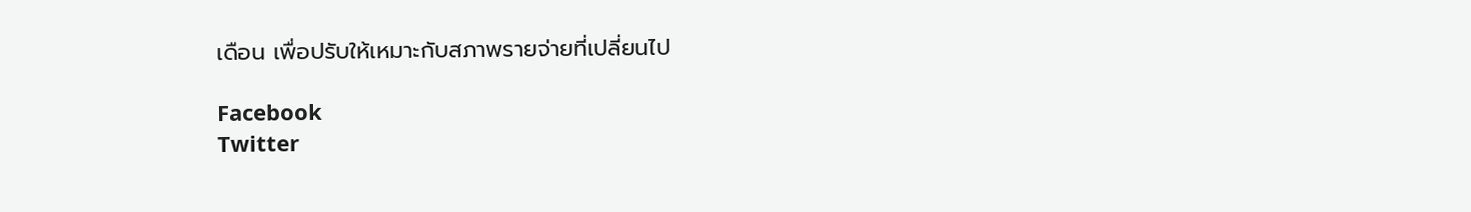เดือน เพื่อปรับให้เหมาะกับสภาพรายจ่ายที่เปลี่ยนไป

Facebook
Twitter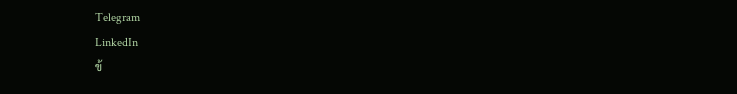Telegram
LinkedIn
ข้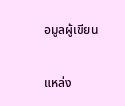อมูลผู้เขียน

แหล่ง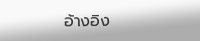อ้างอิง